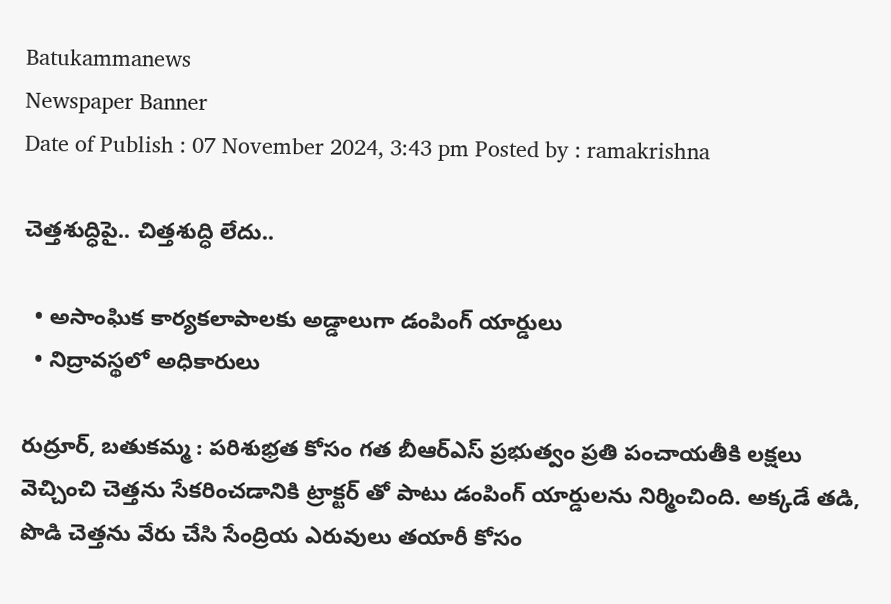Batukammanews
Newspaper Banner
Date of Publish : 07 November 2024, 3:43 pm Posted by : ramakrishna

చెత్తశుద్ధిపై.. చిత్తశుద్ధి లేదు..

  • అసాంఘిక కార్యకలాపాలకు అడ్డాలుగా డంపింగ్ యార్డులు
  • నిద్రావస్థలో అధికారులు

రుద్రూర్, బతుకమ్మ : పరిశుభ్రత కోసం గత బీఆర్ఎస్ ప్రభుత్వం ప్రతి పంచాయతీకి లక్షలు వెచ్చించి‌ చెత్తను సేకరించడానికి ట్రాక్టర్ తో పాటు డంపింగ్ యార్డులను నిర్మించింది. అక్కడే తడి, పొడి చెత్తను వేరు చేసి సేంద్రియ ఎరువులు తయారీ కోసం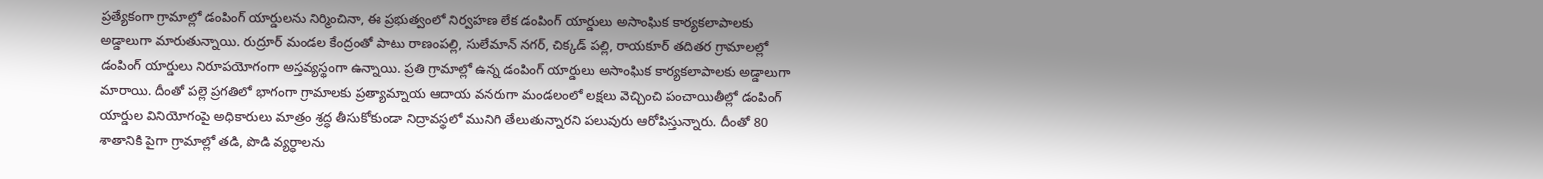ప్రత్యేకంగా గ్రామాల్లో డంపింగ్ యార్డులను నిర్మించినా, ఈ ప్రభుత్వంలో నిర్వహణ లేక డంపింగ్ యార్డులు అసాంఘిక కార్యకలాపాలకు అడ్డాలుగా మారుతున్నాయి. రుద్రూర్ మండల కేంద్రంతో పాటు రాణంపల్లి, సులేమాన్ నగర్, చిక్కడ్ పల్లి, రాయకూర్ తదితర గ్రామాలల్లో డంపింగ్ యార్డులు నిరూపయోగంగా అస్తవ్యస్థంగా ఉన్నాయి. ప్రతి గ్రామాల్లో ఉన్న డంపింగ్ యార్డులు అసాంఘిక కార్యకలాపాలకు అడ్డాలుగా మారాయి. దీంతో పల్లె ప్రగతిలో భాగంగా గ్రామాలకు ప్రత్యామ్నాయ ఆదాయ వనరుగా మండలంలో లక్షలు వెచ్చించి పంచాయితీల్లో డంపింగ్ యార్డుల వినియోగంపై అధికారులు మాత్రం శ్రద్ధ తీసుకోకుండా నిద్రావస్థలో మునిగి తేలుతున్నారని పలువురు ఆరోపిస్తున్నారు. దీంతో 80 శాతానికి పైగా గ్రామాల్లో తడి, పొడి వ్యర్ధాలను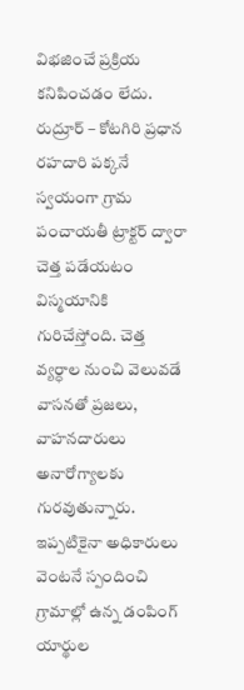విభజించే ప్రక్రియ కనిపించడం లేదు. రుద్రూర్ – కోటగిరి ప్రధాన రహదారి పక్కనే స్వయంగా గ్రామ పంచాయతీ ట్రాక్టర్ ద్వారా చెత్త పడేయటం విస్మయానికి గురిచేస్తోంది. చెత్త వ్యర్ధాల నుంచి వెలువడే వాసనతో ప్రజలు, వాహనదారులు అనారోగ్యాలకు గురవుతున్నారు. ఇప్పటికైనా అధికారులు వెంటనే స్పందించి గ్రామాల్లో ఉన్న డంపింగ్ యార్థుల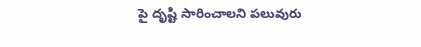పై దృష్టి సారించాలని పలువురు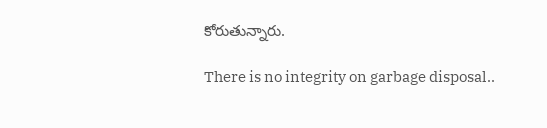కోరుతున్నారు.

There is no integrity on garbage disposal..